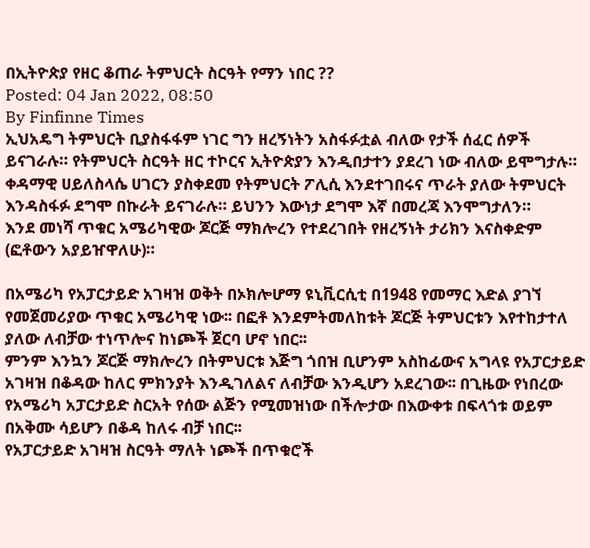በኢትዮጵያ የዘር ቆጠራ ትምህርት ስርዓት የማን ነበር ??
Posted: 04 Jan 2022, 08:50
By Finfinne Times
ኢህአዴግ ትምህርት ቢያስፋፋም ነገር ግን ዘረኝነትን አስፋፉቷል ብለው የታች ሰፈር ሰዎች ይናገራሉ። የትምህርት ስርዓት ዘር ተኮርና ኢትዮጵያን እንዲበታተን ያደረገ ነው ብለው ይሞግታሉ።
ቀዳማዊ ሀይለስላሴ ሀገርን ያስቀደመ የትምህርት ፖሊሲ እንደተገበሩና ጥራት ያለው ትምህርት እንዳስፋፉ ደግሞ በኩራት ይናገራሉ። ይህንን እውነታ ደግሞ እኛ በመረጃ እንሞግታለን።
እንደ መነሻ ጥቁር አሜሪካዊው ጆርጅ ማክሎረን የተደረገበት የዘረኝነት ታሪክን እናስቀድም (ፎቶውን አያይዠዋለሁ)።

በአሜሪካ የአፓርታይድ አገዛዝ ወቅት በኦክሎሆማ ዩኒቪርሲቲ በ1948 የመማር እድል ያገኘ የመጀመሪያው ጥቁር አሜሪካዊ ነው፡፡ በፎቶ እንደምትመለከቱት ጆርጅ ትምህርቱን እየተከታተለ ያለው ለብቻው ተነጥሎና ከነጮች ጀርባ ሆኖ ነበር፡፡
ምንም እንኳን ጆርጅ ማክሎረን በትምህርቱ እጅግ ጎበዝ ቢሆንም አስከፊውና አግላዩ የአፓርታይድ አገዛዝ በቆዳው ከለር ምክንያት እንዲገለልና ለብቻው እንዲሆን አደረገው፡፡ በጊዜው የነበረው የአሜሪካ አፓርታይድ ስርአት የሰው ልጅን የሚመዝነው በችሎታው በእውቀቱ በፍላጎቱ ወይም በአቅሙ ሳይሆን በቆዳ ከለሩ ብቻ ነበር፡፡
የአፓርታይድ አገዛዝ ስርዓት ማለት ነጮች በጥቁሮች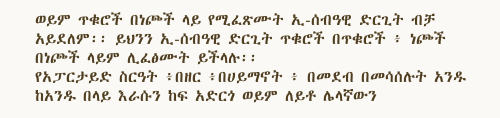ወይም ጥቁሮች በነጮች ላይ የሚፈጽሙት ኢ-ሰብዓዊ ድርጊት ብቻ አይደለም፡፡ ይህንን ኢ-ሰብዓዊ ድርጊት ጥቁሮች በጥቁሮች ፥ ነጮች በነጮች ላይም ሊፈፅሙት ይችላሉ፡፡
የአፓርታይድ ስርዓት ፥በዘር ፥በሀይማኖት ፥ በመደብ በመሳሰሉት አንዱ ከአንዱ በላይ እራሱን ከፍ አድርጎ ወይም ለይቶ ሌላኛውን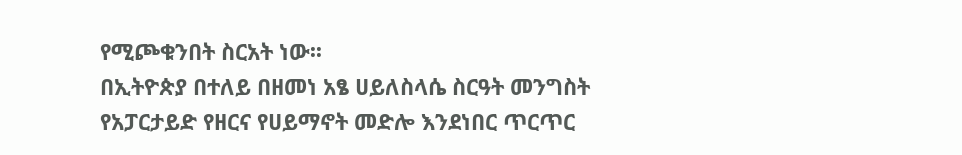የሚጮቁንበት ስርአት ነው፡፡
በኢትዮጵያ በተለይ በዘመነ አፄ ሀይለስላሴ ስርዓት መንግስት የአፓርታይድ የዘርና የሀይማኖት መድሎ እንደነበር ጥርጥር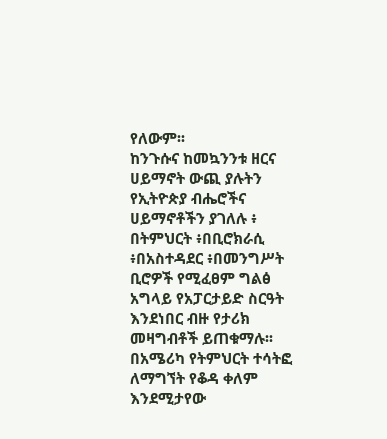የለውም፡፡
ከንጉሱና ከመኳንንቱ ዘርና ሀይማኖት ውጪ ያሉትን የኢትዮጵያ ብሔሮችና ሀይማኖቶችን ያገለሉ ፥ በትምህርት ፥በቢሮክራሲ ፥በአስተዳደር ፥በመንግሥት ቢሮዎች የሚፈፀም ግልፅ አግላይ የአፓርታይድ ስርዓት እንደነበር ብዙ የታሪክ መዛግብቶች ይጠቁማሉ፡፡
በአሜሪካ የትምህርት ተሳትፎ ለማግኘት የቆዳ ቀለም እንደሚታየው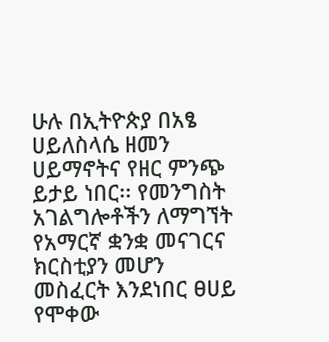ሁሉ በኢትዮጵያ በአፄ ሀይለስላሴ ዘመን ሀይማኖትና የዘር ምንጭ ይታይ ነበር፡፡ የመንግስት አገልግሎቶችን ለማግኘት የአማርኛ ቋንቋ መናገርና ክርስቲያን መሆን መስፈርት እንደነበር ፀሀይ የሞቀው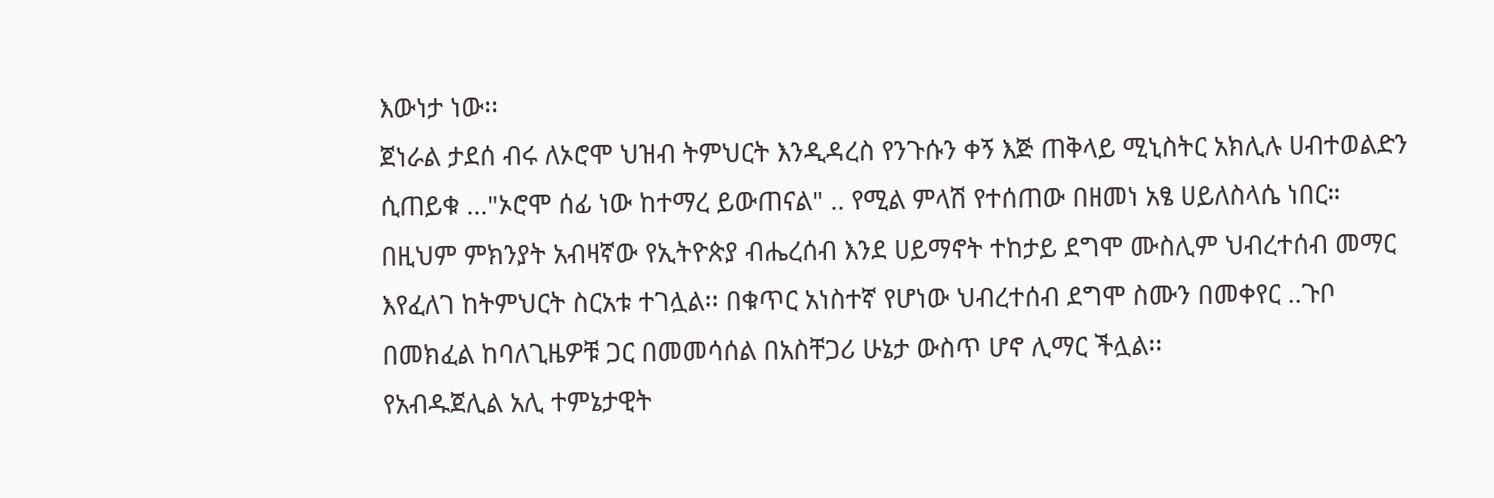እውነታ ነው፡፡
ጀነራል ታደሰ ብሩ ለኦሮሞ ህዝብ ትምህርት እንዲዳረስ የንጉሱን ቀኝ እጅ ጠቅላይ ሚኒስትር አክሊሉ ሀብተወልድን ሲጠይቁ ..."ኦሮሞ ሰፊ ነው ከተማረ ይውጠናል" .. የሚል ምላሽ የተሰጠው በዘመነ አፄ ሀይለስላሴ ነበር።
በዚህም ምክንያት አብዛኛው የኢትዮጵያ ብሔረሰብ እንደ ሀይማኖት ተከታይ ደግሞ ሙስሊም ህብረተሰብ መማር እየፈለገ ከትምህርት ስርአቱ ተገሏል፡፡ በቁጥር አነስተኛ የሆነው ህብረተሰብ ደግሞ ስሙን በመቀየር ..ጉቦ በመክፈል ከባለጊዜዎቹ ጋር በመመሳሰል በአስቸጋሪ ሁኔታ ውስጥ ሆኖ ሊማር ችሏል፡፡
የአብዱጀሊል አሊ ተምኔታዊት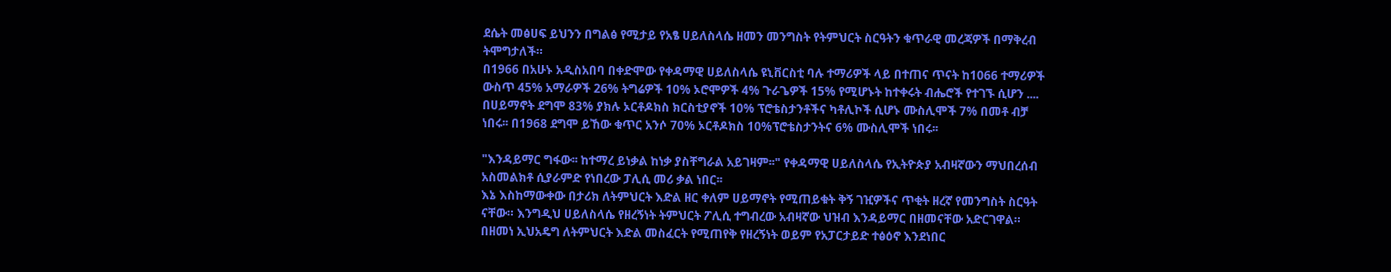ደሴት መፅሀፍ ይህንን በግልፅ የሚታይ የአፄ ሀይለስላሴ ዘመን መንግስት የትምህርት ስርዓትን ቁጥራዊ መረጃዎች በማቅረብ ትሞግታለች።
በ1966 በአሁኑ አዲስአበባ በቀድሞው የቀዳማዊ ሀይለስላሴ ዩኒቨርስቲ ባሉ ተማሪዎች ላይ በተጠና ጥናት ከ1066 ተማሪዎች ውስጥ 45% አማራዎች 26% ትግሬዎች 10% ኦሮሞዎች 4% ጉራጌዎች 15% የሚሆኑት ከተቀሩት ብሔሮች የተገኙ ሲሆን ....
በሀይማኖት ደግሞ 83% ያክሉ ኦርቶዶክስ ክርስቲያኖች 10% ፕሮቴስታንቶችና ካቶሊኮች ሲሆኑ ሙስሊሞች 7% በመቶ ብቻ ነበሩ፡፡ በ1968 ደግሞ ይኸው ቁጥር አንሶ 70% ኦርቶዶክስ 10%ፕሮቴስታንትና 6% ሙስሊሞች ነበሩ፡፡

"እንዳይማር ግፋው፡፡ ከተማረ ይነቃል ከነቃ ያስቸግራል አይገዛም፡፡" የቀዳማዊ ሀይለስላሴ የኢትዮጵያ አብዛኛውን ማህበረሰብ አስመልክቶ ሲያራምድ የነበረው ፓሊሲ መሪ ቃል ነበር፡፡
እኔ እስከማውቀው በታሪክ ለትምህርት እድል ዘር ቀለም ሀይማኖት የሚጠይቁት ቅኝ ገዢዎችና ጥቂት ዘረኛ የመንግስት ስርዓት ናቸው። እንግዲህ ሀይለስላሴ የዘረኝነት ትምህርት ፖሊሲ ተግብረው አብዛኛው ህዝብ እንዳይማር በዘመናቸው አድርገዋል።
በዘመነ ኢህአዴግ ለትምህርት እድል መስፈርት የሚጠየቅ የዘረኝነት ወይም የአፓርታይድ ተፅዕኖ እንደነበር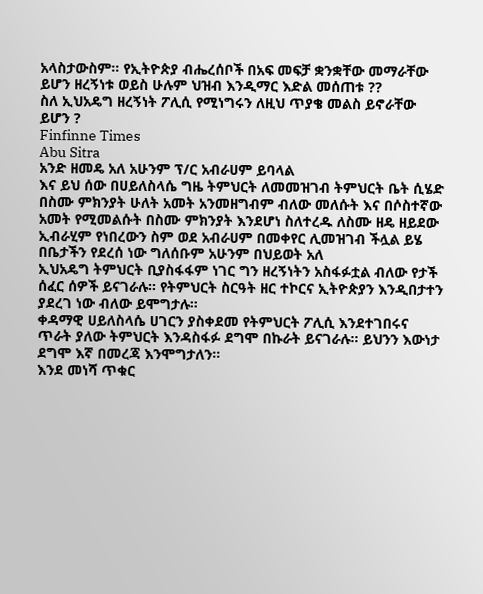አላስታውስም። የኢትዮጵያ ብሔረሰቦች በአፍ መፍቻ ቋንቋቸው መማራቸው ይሆን ዘረኝነቱ ወይስ ሁሉም ህዝብ እንዲማር እድል መሰጠቱ ??
ስለ ኢህአዴግ ዘረኝነት ፖሊሲ የሚነግሩን ለዚህ ጥያቄ መልስ ይኖራቸው ይሆን ?
Finfinne Times
Abu Sitra
አንድ ዘመዴ አለ አሁንም ፕ/ር አብራሀም ይባላል
እና ይህ ሰው በሀይለስላሴ ግዜ ትምህርት ለመመዝገብ ትምህርት ቤት ሲሄድ በስሙ ምክንያት ሁለት አመት አንመዘግብም ብለው መለሱት እና በሶስተኛው አመት የሚመልሱት በስሙ ምክንያት እንደሆነ ስለተረዱ ለስሙ ዘዴ ዘይደው ኢብራሂም የነበረውን ስም ወደ አብራሀም በመቀየር ሊመዝገብ ችሏል ይሄ በቤታችን የደረሰ ነው ግለሰቡም አሁንም በህይወት አለ
ኢህአዴግ ትምህርት ቢያስፋፋም ነገር ግን ዘረኝነትን አስፋፉቷል ብለው የታች ሰፈር ሰዎች ይናገራሉ። የትምህርት ስርዓት ዘር ተኮርና ኢትዮጵያን እንዲበታተን ያደረገ ነው ብለው ይሞግታሉ።
ቀዳማዊ ሀይለስላሴ ሀገርን ያስቀደመ የትምህርት ፖሊሲ እንደተገበሩና ጥራት ያለው ትምህርት እንዳስፋፉ ደግሞ በኩራት ይናገራሉ። ይህንን እውነታ ደግሞ እኛ በመረጃ እንሞግታለን።
እንደ መነሻ ጥቁር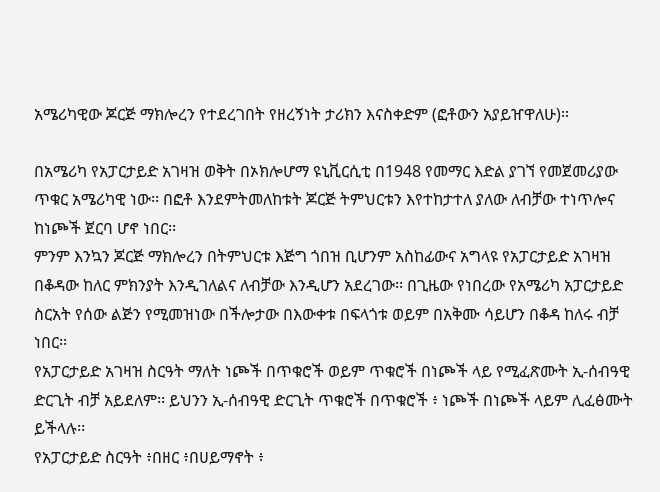አሜሪካዊው ጆርጅ ማክሎረን የተደረገበት የዘረኝነት ታሪክን እናስቀድም (ፎቶውን አያይዠዋለሁ)።

በአሜሪካ የአፓርታይድ አገዛዝ ወቅት በኦክሎሆማ ዩኒቪርሲቲ በ1948 የመማር እድል ያገኘ የመጀመሪያው ጥቁር አሜሪካዊ ነው፡፡ በፎቶ እንደምትመለከቱት ጆርጅ ትምህርቱን እየተከታተለ ያለው ለብቻው ተነጥሎና ከነጮች ጀርባ ሆኖ ነበር፡፡
ምንም እንኳን ጆርጅ ማክሎረን በትምህርቱ እጅግ ጎበዝ ቢሆንም አስከፊውና አግላዩ የአፓርታይድ አገዛዝ በቆዳው ከለር ምክንያት እንዲገለልና ለብቻው እንዲሆን አደረገው፡፡ በጊዜው የነበረው የአሜሪካ አፓርታይድ ስርአት የሰው ልጅን የሚመዝነው በችሎታው በእውቀቱ በፍላጎቱ ወይም በአቅሙ ሳይሆን በቆዳ ከለሩ ብቻ ነበር፡፡
የአፓርታይድ አገዛዝ ስርዓት ማለት ነጮች በጥቁሮች ወይም ጥቁሮች በነጮች ላይ የሚፈጽሙት ኢ-ሰብዓዊ ድርጊት ብቻ አይደለም፡፡ ይህንን ኢ-ሰብዓዊ ድርጊት ጥቁሮች በጥቁሮች ፥ ነጮች በነጮች ላይም ሊፈፅሙት ይችላሉ፡፡
የአፓርታይድ ስርዓት ፥በዘር ፥በሀይማኖት ፥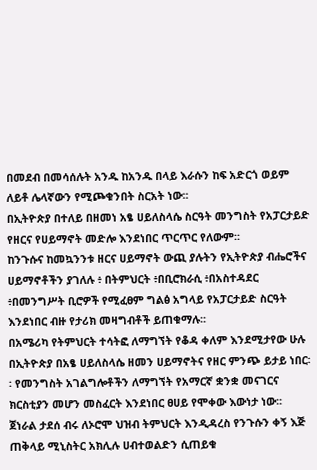በመደብ በመሳሰሉት አንዱ ከአንዱ በላይ እራሱን ከፍ አድርጎ ወይም ለይቶ ሌላኛውን የሚጮቁንበት ስርአት ነው፡፡
በኢትዮጵያ በተለይ በዘመነ አፄ ሀይለስላሴ ስርዓት መንግስት የአፓርታይድ የዘርና የሀይማኖት መድሎ እንደነበር ጥርጥር የለውም፡፡
ከንጉሱና ከመኳንንቱ ዘርና ሀይማኖት ውጪ ያሉትን የኢትዮጵያ ብሔሮችና ሀይማኖቶችን ያገለሉ ፥ በትምህርት ፥በቢሮክራሲ ፥በአስተዳደር ፥በመንግሥት ቢሮዎች የሚፈፀም ግልፅ አግላይ የአፓርታይድ ስርዓት እንደነበር ብዙ የታሪክ መዛግብቶች ይጠቁማሉ፡፡
በአሜሪካ የትምህርት ተሳትፎ ለማግኘት የቆዳ ቀለም እንደሚታየው ሁሉ በኢትዮጵያ በአፄ ሀይለስላሴ ዘመን ሀይማኖትና የዘር ምንጭ ይታይ ነበር፡፡ የመንግስት አገልግሎቶችን ለማግኘት የአማርኛ ቋንቋ መናገርና ክርስቲያን መሆን መስፈርት እንደነበር ፀሀይ የሞቀው እውነታ ነው፡፡
ጀነራል ታደሰ ብሩ ለኦሮሞ ህዝብ ትምህርት እንዲዳረስ የንጉሱን ቀኝ እጅ ጠቅላይ ሚኒስትር አክሊሉ ሀብተወልድን ሲጠይቁ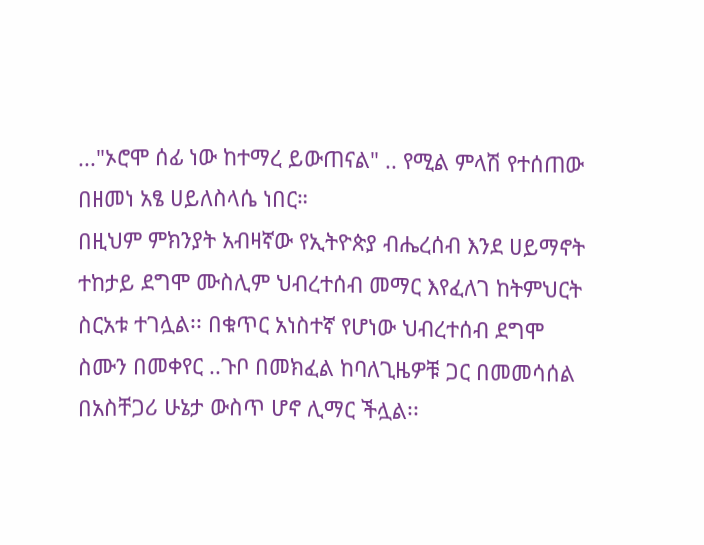..."ኦሮሞ ሰፊ ነው ከተማረ ይውጠናል" .. የሚል ምላሽ የተሰጠው በዘመነ አፄ ሀይለስላሴ ነበር።
በዚህም ምክንያት አብዛኛው የኢትዮጵያ ብሔረሰብ እንደ ሀይማኖት ተከታይ ደግሞ ሙስሊም ህብረተሰብ መማር እየፈለገ ከትምህርት ስርአቱ ተገሏል፡፡ በቁጥር አነስተኛ የሆነው ህብረተሰብ ደግሞ ስሙን በመቀየር ..ጉቦ በመክፈል ከባለጊዜዎቹ ጋር በመመሳሰል በአስቸጋሪ ሁኔታ ውስጥ ሆኖ ሊማር ችሏል፡፡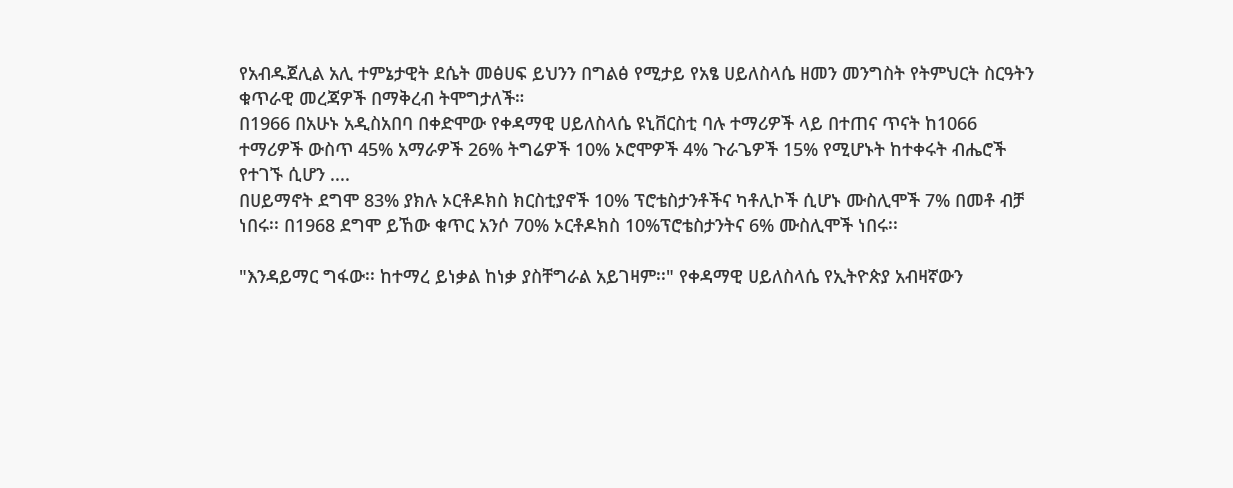የአብዱጀሊል አሊ ተምኔታዊት ደሴት መፅሀፍ ይህንን በግልፅ የሚታይ የአፄ ሀይለስላሴ ዘመን መንግስት የትምህርት ስርዓትን ቁጥራዊ መረጃዎች በማቅረብ ትሞግታለች።
በ1966 በአሁኑ አዲስአበባ በቀድሞው የቀዳማዊ ሀይለስላሴ ዩኒቨርስቲ ባሉ ተማሪዎች ላይ በተጠና ጥናት ከ1066 ተማሪዎች ውስጥ 45% አማራዎች 26% ትግሬዎች 10% ኦሮሞዎች 4% ጉራጌዎች 15% የሚሆኑት ከተቀሩት ብሔሮች የተገኙ ሲሆን ....
በሀይማኖት ደግሞ 83% ያክሉ ኦርቶዶክስ ክርስቲያኖች 10% ፕሮቴስታንቶችና ካቶሊኮች ሲሆኑ ሙስሊሞች 7% በመቶ ብቻ ነበሩ፡፡ በ1968 ደግሞ ይኸው ቁጥር አንሶ 70% ኦርቶዶክስ 10%ፕሮቴስታንትና 6% ሙስሊሞች ነበሩ፡፡

"እንዳይማር ግፋው፡፡ ከተማረ ይነቃል ከነቃ ያስቸግራል አይገዛም፡፡" የቀዳማዊ ሀይለስላሴ የኢትዮጵያ አብዛኛውን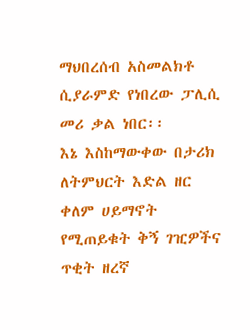ማህበረሰብ አስመልክቶ ሲያራምድ የነበረው ፓሊሲ መሪ ቃል ነበር፡፡
እኔ እስከማውቀው በታሪክ ለትምህርት እድል ዘር ቀለም ሀይማኖት የሚጠይቁት ቅኝ ገዢዎችና ጥቂት ዘረኛ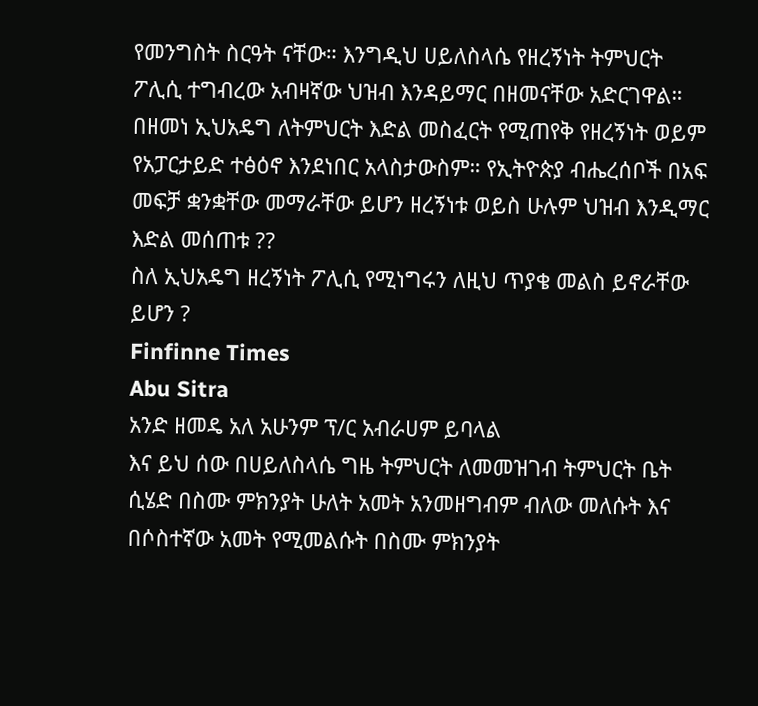የመንግስት ስርዓት ናቸው። እንግዲህ ሀይለስላሴ የዘረኝነት ትምህርት ፖሊሲ ተግብረው አብዛኛው ህዝብ እንዳይማር በዘመናቸው አድርገዋል።
በዘመነ ኢህአዴግ ለትምህርት እድል መስፈርት የሚጠየቅ የዘረኝነት ወይም የአፓርታይድ ተፅዕኖ እንደነበር አላስታውስም። የኢትዮጵያ ብሔረሰቦች በአፍ መፍቻ ቋንቋቸው መማራቸው ይሆን ዘረኝነቱ ወይስ ሁሉም ህዝብ እንዲማር እድል መሰጠቱ ??
ስለ ኢህአዴግ ዘረኝነት ፖሊሲ የሚነግሩን ለዚህ ጥያቄ መልስ ይኖራቸው ይሆን ?
Finfinne Times
Abu Sitra
አንድ ዘመዴ አለ አሁንም ፕ/ር አብራሀም ይባላል
እና ይህ ሰው በሀይለስላሴ ግዜ ትምህርት ለመመዝገብ ትምህርት ቤት ሲሄድ በስሙ ምክንያት ሁለት አመት አንመዘግብም ብለው መለሱት እና በሶስተኛው አመት የሚመልሱት በስሙ ምክንያት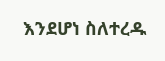እንደሆነ ስለተረዱ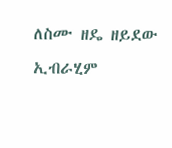ለስሙ ዘዴ ዘይደው ኢብራሂም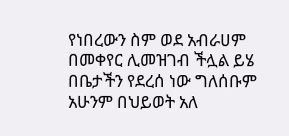የነበረውን ስም ወደ አብራሀም በመቀየር ሊመዝገብ ችሏል ይሄ በቤታችን የደረሰ ነው ግለሰቡም አሁንም በህይወት አለ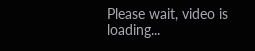Please wait, video is loading...